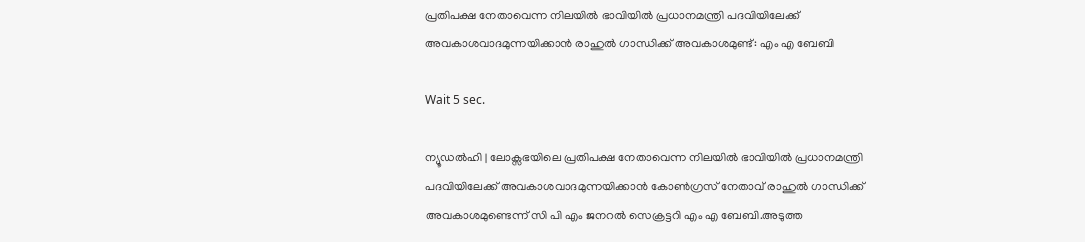പ്രതിപക്ഷ നേതാവെന്ന നിലയില്‍ ഭാവിയില്‍ പ്രധാനമന്ത്രി പദവിയിലേക്ക്  അവകാശവാദമുന്നയിക്കാന്‍ രാഹുല്‍ ഗാന്ധിക്ക് അവകാശമുണ്ട്: എം എ ബേബി

Wait 5 sec.

ന്യൂഡല്‍ഹി | ലോക്സഭയിലെ പ്രതിപക്ഷ നേതാവെന്ന നിലയില്‍ ഭാവിയില്‍ പ്രധാനമന്ത്രി പദവിയിലേക്ക് അവകാശവാദമുന്നയിക്കാന്‍ കോണ്‍ഗ്രസ് നേതാവ് രാഹുല്‍ ഗാന്ധിക്ക് അവകാശമുണ്ടെന്ന് സി പി എം ജനറല്‍ സെക്രട്ടറി എം എ ബേബി.അടുത്ത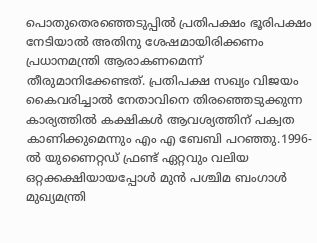പൊതുതെരഞ്ഞെടുപ്പില്‍ പ്രതിപക്ഷം ഭൂരിപക്ഷം നേടിയാല്‍ അതിനു ശേഷമായിരിക്കണം പ്രധാനമന്ത്രി ആരാകണമെന്ന് തീരുമാനിക്കേണ്ടത്. പ്രതിപക്ഷ സഖ്യം വിജയം കൈവരിച്ചാല്‍ നേതാവിനെ തിരഞ്ഞെടുക്കുന്ന കാര്യത്തില്‍ കക്ഷികള്‍ ആവശ്യത്തിന് പക്വത കാണിക്കുമെന്നും എം എ ബേബി പറഞ്ഞു.1996-ല്‍ യുണൈറ്റഡ് ഫ്രണ്ട് ഏറ്റവും വലിയ ഒറ്റക്കക്ഷിയായപ്പോള്‍ മുന്‍ പശ്ചിമ ബംഗാള്‍ മുഖ്യമന്ത്രി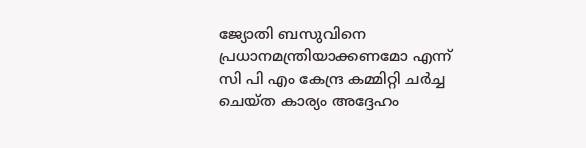ജ്യോതി ബസുവിനെ പ്രധാനമന്ത്രിയാക്കണമോ എന്ന് സി പി എം കേന്ദ്ര കമ്മിറ്റി ചര്‍ച്ച ചെയ്ത കാര്യം അദ്ദേഹം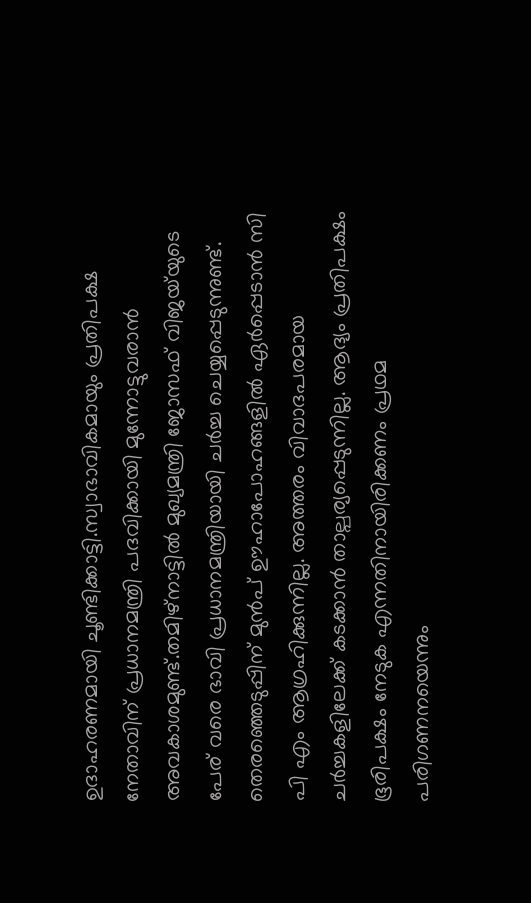ഉദാഹരണമായി ചൂണ്ടിക്കാട്ടി.സ്വാഭാവികമായും പ്രതിപക്ഷ നേതാവിന് പ്രധാനമന്ത്രി പദവിക്കായി മുന്നോട്ടുവരാന്‍ അവകാശമുണ്ട്.തമിഴ്നാട്ടില്‍ മുഖ്യമന്ത്രി ജോസഫ് വിജയ്‌യുടെ പേര് വരെ ഭാവി പ്രധാനമന്ത്രിയായി ചര്‍ച്ച ചെയ്യപ്പെടുന്നുണ്ട്. തെരഞ്ഞെടുപ്പിന് മുന്‍പ് ഊഹാപോഹങ്ങളില്‍ ഏര്‍പ്പെടാന്‍ സി പി എം ആഗ്രഹിക്കുന്നില്ല. അത്തരം വിവാദപരമായ ചര്‍ച്ചകളിലേക്ക് കടക്കാന്‍ താല്പര്യപ്പെടുന്നില്ല. ആദ്യം പ്രതിപക്ഷം ഭൂരിപക്ഷം നേടുക എന്നതിനായിരിക്കണം പ്രഥമ പരിഗണനയെന്നും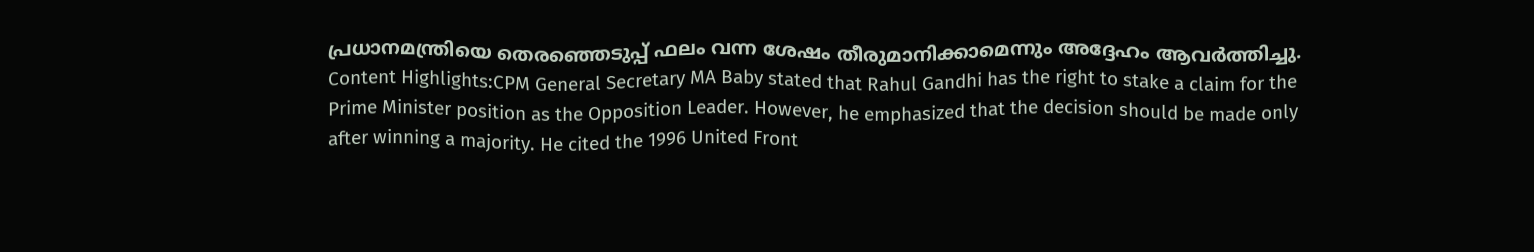പ്രധാനമന്ത്രിയെ തെരഞ്ഞെടുപ്പ് ഫലം വന്ന ശേഷം തീരുമാനിക്കാമെന്നും അദ്ദേഹം ആവര്‍ത്തിച്ചു. Content Highlights:CPM General Secretary MA Baby stated that Rahul Gandhi has the right to stake a claim for the Prime Minister position as the Opposition Leader. However, he emphasized that the decision should be made only after winning a majority. He cited the 1996 United Front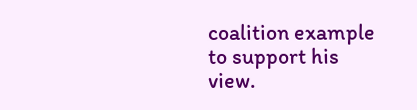coalition example to support his view.